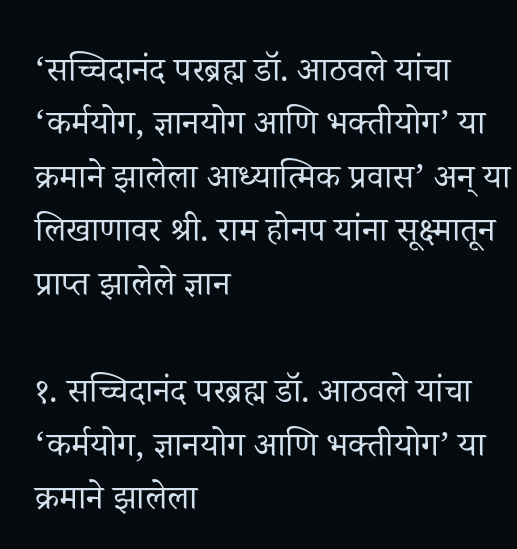‘सच्चिदानंद परब्रह्म डॉ. आठवले यांचा ‘कर्मयोग, ज्ञानयोग आणि भक्तीयोग’ या क्रमाने झालेला आध्यात्मिक प्रवास’ अन् या लिखाणावर श्री. राम होनप यांना सूक्ष्मातून प्राप्त झालेले ज्ञान

१. सच्चिदानंद परब्रह्म डॉ. आठवले यांचा ‘कर्मयोग, ज्ञानयोग आणि भक्तीयोग’ या क्रमाने झालेला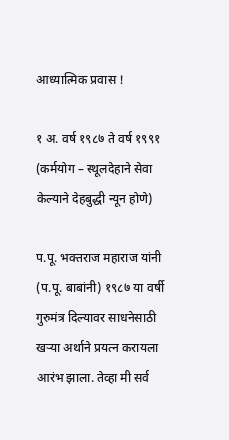आध्यात्मिक प्रवास !

१ अ. वर्ष १९८७ ते वर्ष १९९१ (कर्मयोग – स्थूलदेहाने सेवा केल्याने देहबुद्धी न्यून होणे)

प.पू. भक्तराज महाराज यांनी (प.पू. बाबांनी) १९८७ या वर्षी गुरुमंत्र दिल्यावर साधनेसाठी खर्‍या अर्थाने प्रयत्न करायला आरंभ झाला. तेव्हा मी सर्व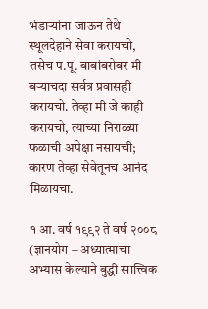भंडार्‍यांना जाऊन तेथे स्थूलदेहाने सेवा करायचो, तसेच प.पू. बाबांबरोबर मी बर्‍याचदा सर्वत्र प्रवासही करायचो. तेव्हा मी जे काही करायचो, त्याच्या निराळ्या फळाची अपेक्षा नसायची; कारण तेव्हा सेवेतूनच आनंद मिळायचा.

१ आ. वर्ष १९९२ ते वर्ष २००८ (ज्ञानयोग – अध्यात्माचा अभ्यास केल्याने बुद्धी सात्त्विक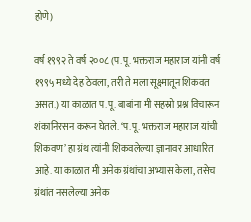होणे)

वर्ष १९९२ ते वर्ष २००८ (प.पू. भक्तराज महाराज यांनी वर्ष १९९५ मध्ये देह ठेवला, तरी ते मला सूक्ष्मातून शिकवत असत.) या काळात प.पू. बाबांना मी सहस्रो प्रश्न विचारून शंकानिरसन करून घेतले. ‘प.पू. भक्तराज महाराज यांची शिकवण’ हा ग्रंथ त्यांनी शिकवलेल्या ज्ञानावर आधारित आहे. या काळात मी अनेक ग्रंथांचा अभ्यास केला, तसेच ग्रंथांत नसलेल्या अनेक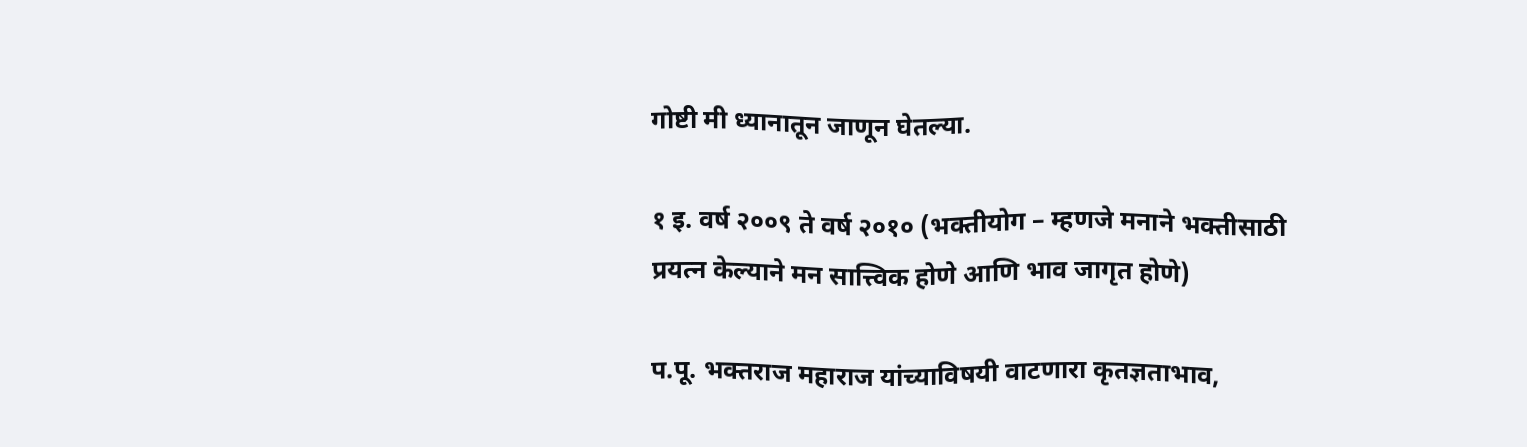गोष्टी मी ध्यानातून जाणून घेतल्या.

१ इ. वर्ष २००९ ते वर्ष २०१० (भक्तीयोग – म्हणजे मनाने भक्तीसाठी प्रयत्न केल्याने मन सात्त्विक होणे आणि भाव जागृत होणे)

प.पू. भक्तराज महाराज यांच्याविषयी वाटणारा कृतज्ञताभाव,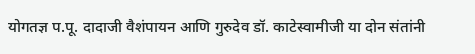योगतज्ञ प.पू. दादाजी वैशंपायन आणि गुरुदेव डॉ. काटेस्वामीजी या दोन संतांनी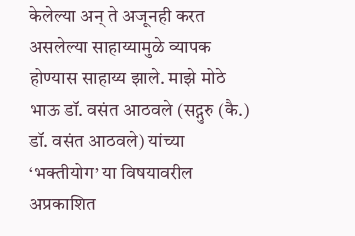केलेल्या अन् ते अजूनही करत असलेल्या साहाय्यामुळे व्यापक होण्यास साहाय्य झाले. माझे मोठे भाऊ डॉ. वसंत आठवले (सद्गुरु (कै.) डॉ. वसंत आठवले) यांच्या ‘भक्तीयोग’ या विषयावरील अप्रकाशित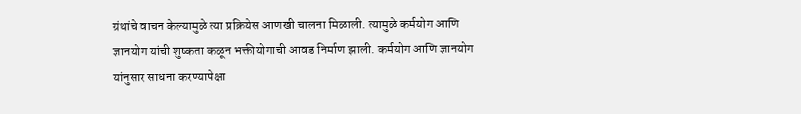ग्रंथांचे वाचन केल्यामुळे त्या प्रक्रियेस आणखी चालना मिळाली. त्यामुळे कर्मयोग आणि ज्ञानयोग यांची शुष्कता कळून भक्तीयोगाची आवड निर्माण झाली. कर्मयोग आणि ज्ञानयोग यांनुसार साधना करण्यापेक्षा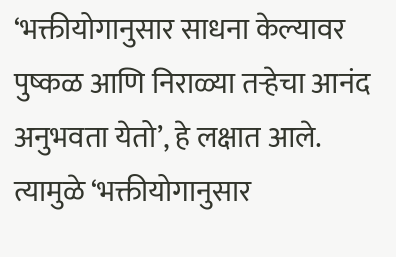‘भक्तीयोगानुसार साधना केल्यावर पुष्कळ आणि निराळ्या तर्‍हेचा आनंद अनुभवता येतो’, हे लक्षात आले. त्यामुळे ‘भक्तीयोगानुसार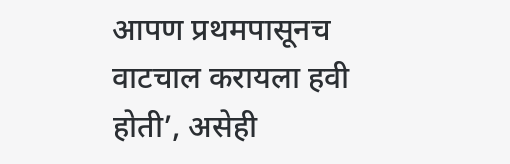आपण प्रथमपासूनच वाटचाल करायला हवी होती’, असेही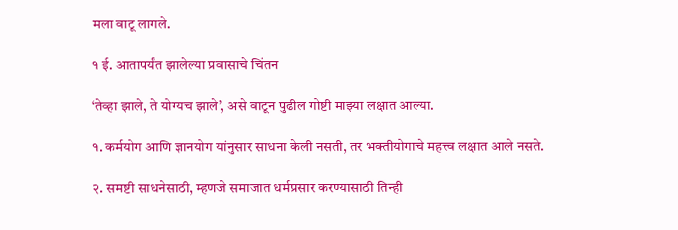मला वाटू लागले.

१ ई. आतापर्यंत झालेल्या प्रवासाचे चिंतन

‘तेव्हा झाले, ते योग्यच झाले’, असे वाटून पुढील गोष्टी माझ्या लक्षात आल्या.

१. कर्मयोग आणि ज्ञानयोग यांनुसार साधना केली नसती, तर भक्तीयोगाचे महत्त्व लक्षात आले नसते.

२. समष्टी साधनेसाठी, म्हणजे समाजात धर्मप्रसार करण्यासाठी तिन्ही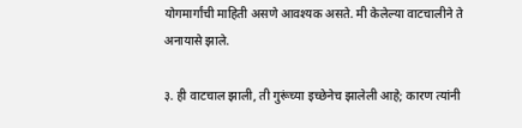योगमार्गांची माहिती असणे आवश्यक असते. मी केलेल्या वाटचालीने ते अनायासे झाले.

३. ही वाटचाल झाली, ती गुरूंच्या इच्छेनेच झालेली आहे; कारण त्यांनी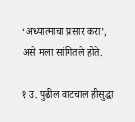‘अध्यात्माचा प्रसार करा’, असे मला सांगितले होते.

१ उ. पुढील वाटचाल हीसुद्धा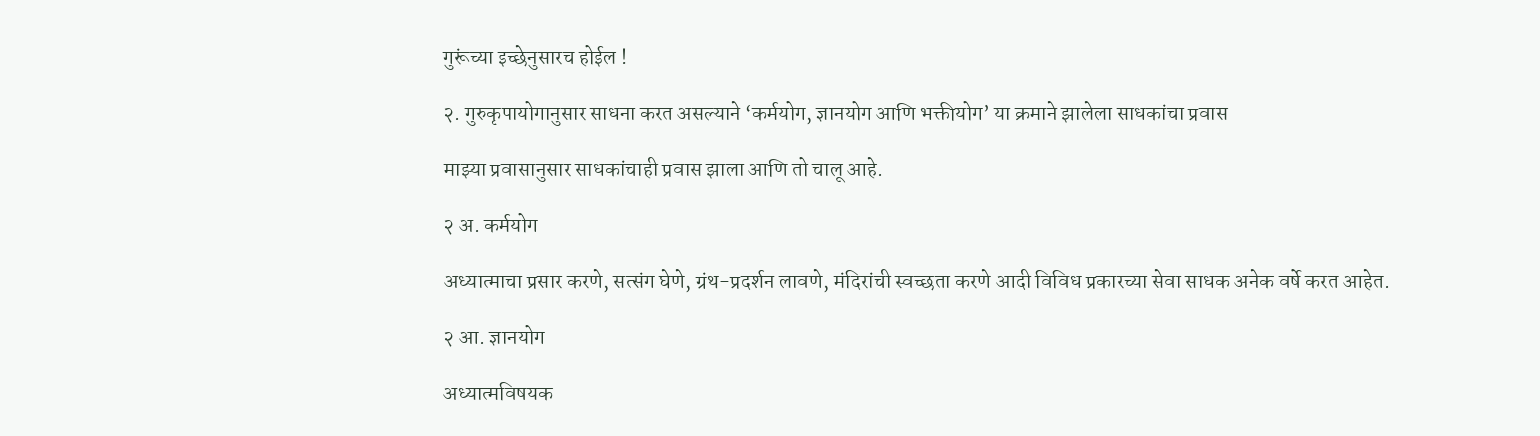गुरूंच्या इच्छेनुसारच होईल !

२. गुरुकृपायोगानुसार साधना करत असल्याने ‘कर्मयोग, ज्ञानयोग आणि भक्तीयोग’ या क्रमाने झालेला साधकांचा प्रवास

माझ्या प्रवासानुसार साधकांचाही प्रवास झाला आणि तो चालू आहे.

२ अ. कर्मयोग

अध्यात्माचा प्रसार करणे, सत्संग घेणे, ग्रंथ-प्रदर्शन लावणे, मंदिरांची स्वच्छता करणे आदी विविध प्रकारच्या सेवा साधक अनेक वर्षे करत आहेत.

२ आ. ज्ञानयोग

अध्यात्मविषयक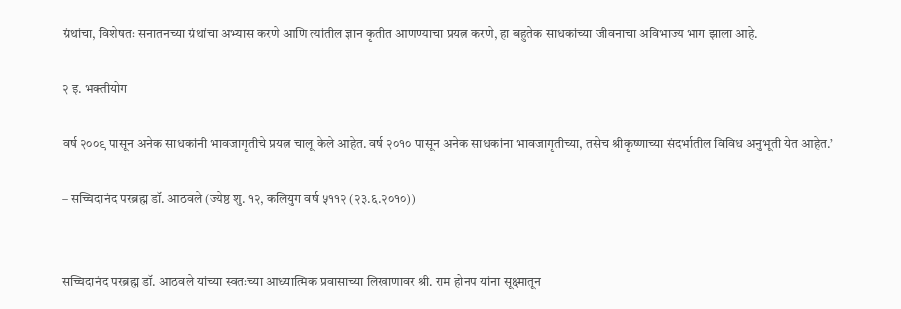ग्रंथांचा, विशेषतः सनातनच्या ग्रंथांचा अभ्यास करणे आणि त्यांतील ज्ञान कृतीत आणण्याचा प्रयत्न करणे, हा बहुतेक साधकांच्या जीवनाचा अविभाज्य भाग झाला आहे.

२ इ. भक्तीयोग

वर्ष २००९ पासून अनेक साधकांनी भावजागृतीचे प्रयत्न चालू केले आहेत. वर्ष २०१० पासून अनेक साधकांना भावजागृतीच्या, तसेच श्रीकृष्णाच्या संदर्भातील विविध अनुभूती येत आहेत.’

– सच्चिदानंद परब्रह्म डॉ. आठवले (ज्येष्ठ शु. १२, कलियुग वर्ष ५११२ (२३.६.२०१०))


सच्चिदानंद परब्रह्म डॉ. आठवले यांच्या स्वतःच्या आध्यात्मिक प्रवासाच्या लिखाणावर श्री. राम होनप यांना सूक्ष्मातून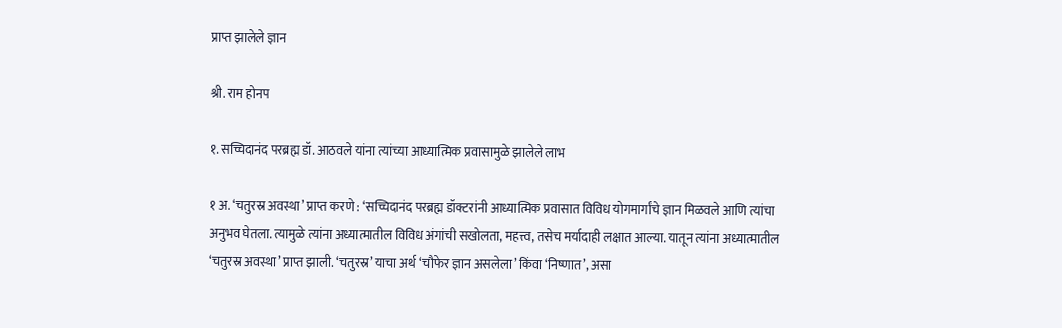प्राप्त झालेले ज्ञान

श्री. राम होनप

१. सच्चिदानंद परब्रह्म डॉ. आठवले यांना त्यांच्या आध्यात्मिक प्रवासामुळे झालेले लाभ

१ अ. ‘चतुरस्र अवस्था’ प्राप्त करणे : ‘सच्चिदानंद परब्रह्म डॉक्टरांनी आध्यात्मिक प्रवासात विविध योगमार्गांचे ज्ञान मिळवले आणि त्यांचा अनुभव घेतला. त्यामुळे त्यांना अध्यात्मातील विविध अंगांची सखोलता, महत्त्व, तसेच मर्यादाही लक्षात आल्या. यातून त्यांना अध्यात्मातील ‘चतुरस्र अवस्था’ प्राप्त झाली. ‘चतुरस्र’ याचा अर्थ ‘चौफेर ज्ञान असलेला’ किंवा ‘निष्णात’, असा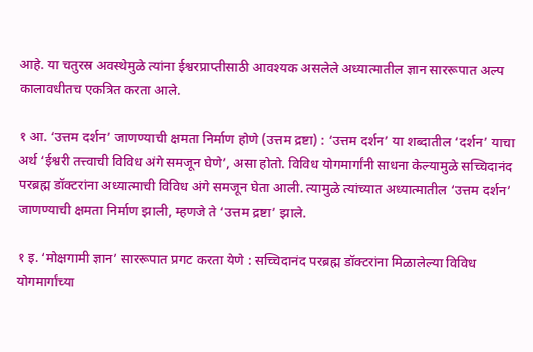आहे. या चतुरस्र अवस्थेमुळे त्यांना ईश्वरप्राप्तीसाठी आवश्यक असलेले अध्यात्मातील ज्ञान साररूपात अल्प कालावधीतच एकत्रित करता आले.

१ आ. ‘उत्तम दर्शन’ जाणण्याची क्षमता निर्माण होणे (उत्तम द्रष्टा) : ‘उत्तम दर्शन’ या शब्दातील ‘दर्शन’ याचा अर्थ ‘ईश्वरी तत्त्वाची विविध अंगे समजून घेणे’, असा होतो. विविध योगमार्गांनी साधना केल्यामुळे सच्चिदानंद परब्रह्म डॉक्टरांना अध्यात्माची विविध अंगे समजून घेता आली. त्यामुळे त्यांच्यात अध्यात्मातील ‘उत्तम दर्शन’ जाणण्याची क्षमता निर्माण झाली, म्हणजे ते ‘उत्तम द्रष्टा’ झाले.

१ इ. ‘मोक्षगामी ज्ञान’ साररूपात प्रगट करता येणे : सच्चिदानंद परब्रह्म डॉक्टरांना मिळालेल्या विविध योगमार्गांच्या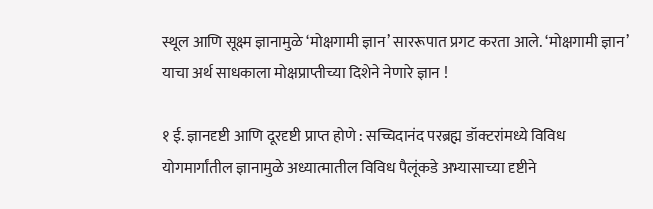स्थूल आणि सूक्ष्म ज्ञानामुळे ‘मोक्षगामी ज्ञान’ साररूपात प्रगट करता आले. ‘मोक्षगामी ज्ञान’ याचा अर्थ साधकाला मोक्षप्राप्तीच्या दिशेने नेणारे ज्ञान !

१ ई. ज्ञानदृष्टी आणि दूरदृष्टी प्राप्त होणे : सच्चिदानंद परब्रह्म डॉक्टरांमध्ये विविध योगमार्गांतील ज्ञानामुळे अध्यात्मातील विविध पैलूंकडे अभ्यासाच्या दृष्टीने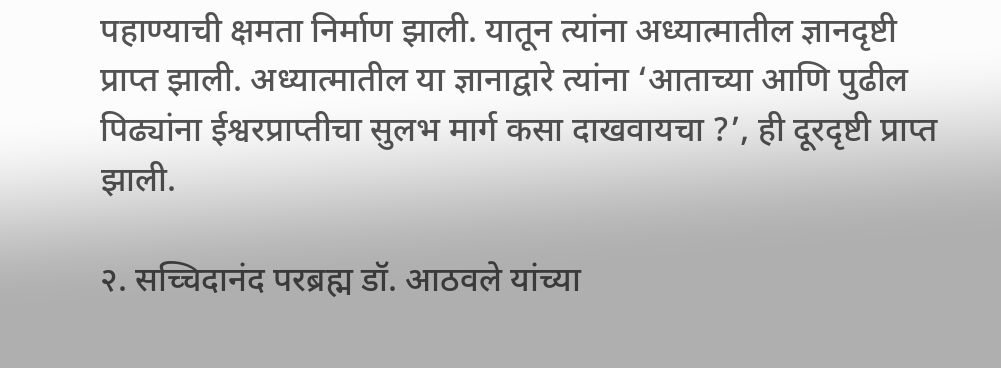पहाण्याची क्षमता निर्माण झाली. यातून त्यांना अध्यात्मातील ज्ञानदृष्टी प्राप्त झाली. अध्यात्मातील या ज्ञानाद्वारे त्यांना ‘आताच्या आणि पुढील पिढ्यांना ईश्वरप्राप्तीचा सुलभ मार्ग कसा दाखवायचा ?’, ही दूरदृष्टी प्राप्त झाली.

२. सच्चिदानंद परब्रह्म डॉ. आठवले यांच्या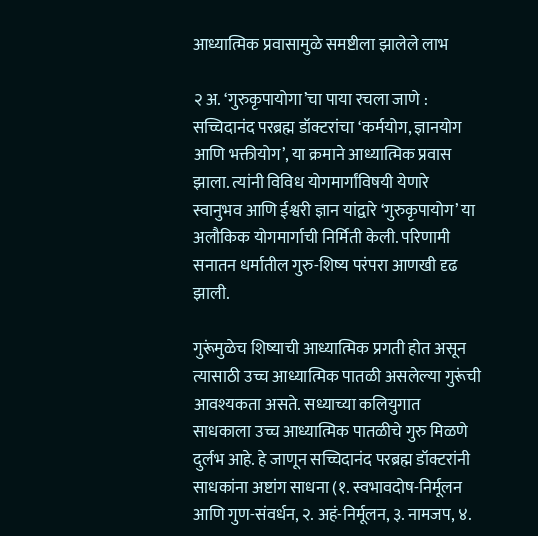आध्यात्मिक प्रवासामुळे समष्टीला झालेले लाभ

२ अ. ‘गुरुकृपायोगा’चा पाया रचला जाणे : सच्चिदानंद परब्रह्म डॉक्टरांचा ‘कर्मयोग, ज्ञानयोग आणि भक्तीयोग’, या क्रमाने आध्यात्मिक प्रवास झाला. त्यांनी विविध योगमार्गांविषयी येणारे स्वानुभव आणि ईश्वरी ज्ञान यांद्वारे ‘गुरुकृपायोग’ या अलौकिक योगमार्गाची निर्मिती केली. परिणामी सनातन धर्मातील गुरु-शिष्य परंपरा आणखी दृढ झाली.

गुरूंमुळेच शिष्याची आध्यात्मिक प्रगती होत असून त्यासाठी उच्च आध्यात्मिक पातळी असलेल्या गुरूंची आवश्यकता असते. सध्याच्या कलियुगात साधकाला उच्च आध्यात्मिक पातळीचे गुरु मिळणे दुर्लभ आहे. हे जाणून सच्चिदानंद परब्रह्म डॉक्टरांनी साधकांना अष्टांग साधना (१. स्वभावदोष-निर्मूलन आणि गुण-संवर्धन, २. अहं-निर्मूलन, ३. नामजप, ४.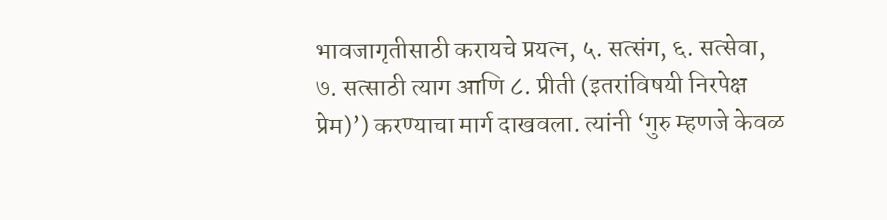भावजागृतीसाठी करायचे प्रयत्न, ५. सत्संग, ६. सत्सेवा, ७. सत्साठी त्याग आणि ८. प्रीती (इतरांविषयी निरपेक्ष प्रेम)’) करण्याचा मार्ग दाखवला. त्यांनी ‘गुरु म्हणजे केवळ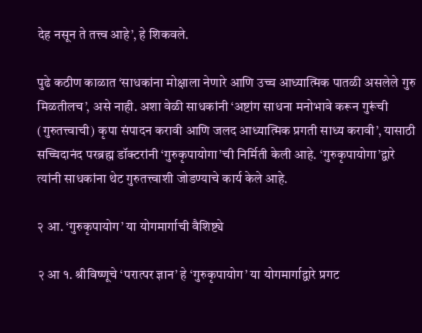देह नसून ते तत्त्व आहे’, हे शिकवले.

पुढे कठीण काळात ‘साधकांना मोक्षाला नेणारे आणि उच्च आध्यात्मिक पातळी असलेले गुरु मिळतीलच’, असे नाही. अशा वेळी साधकांनी ‘अष्टांग साधना मनोभावे करून गुरूंची (गुरुतत्त्वाची) कृपा संपादन करावी आणि जलद आध्यात्मिक प्रगती साध्य करावी’, यासाठी सच्चिदानंद परब्रह्म डॉक्टरांनी ‘गुरुकृपायोगा’ची निर्मिती केली आहे. ‘गुरुकृपायोगा’द्वारे त्यांनी साधकांना थेट गुरुतत्त्वाशी जोडण्याचे कार्य केले आहे.

२ आ. ‘गुरुकृपायोग’ या योगमार्गाची वैशिष्ट्ये

२ आ १. श्रीविष्णूचे ‘परात्पर ज्ञान’ हे ‘गुरुकृपायोग’ या योगमार्गाद्वारे प्रगट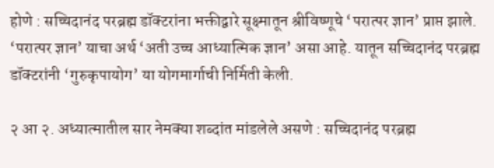होणे : सच्चिदानंद परब्रह्म डॉक्टरांना भक्तीद्वारे सूक्ष्मातून श्रीविष्णूचे ‘परात्पर ज्ञान’ प्राप्त झाले. ‘परात्पर ज्ञान’ याचा अर्थ ‘अती उच्च आध्यात्मिक ज्ञान’ असा आहे. यातून सच्चिदानंद परब्रह्म डॉक्टरांनी ‘गुरुकृपायोग’ या योगमार्गाची निर्मिती केली.

२ आ २. अध्यात्मातील सार नेमक्या शब्दांत मांडलेले असणे : सच्चिदानंद परब्रह्म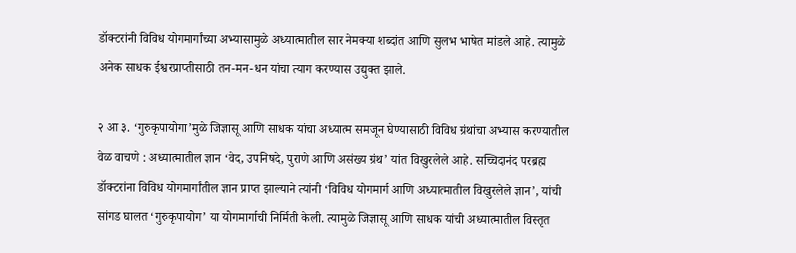डॉक्टरांनी विविध योगमार्गांच्या अभ्यासामुळे अध्यात्मातील सार नेमक्या शब्दांत आणि सुलभ भाषेत मांडले आहे. त्यामुळे अनेक साधक ईश्वरप्राप्तीसाठी तन-मन-धन यांचा त्याग करण्यास उद्युक्त झाले.

२ आ ३. ‘गुरुकृपायोगा’मुळे जिज्ञासू आणि साधक यांचा अध्यात्म समजून घेण्यासाठी विविध ग्रंथांचा अभ्यास करण्यातील वेळ वाचणे : अध्यात्मातील ज्ञान ‘वेद, उपनिषदे, पुराणे आणि असंख्य ग्रंथ’ यांत विखुरलेले आहे. सच्चिदानंद परब्रह्म डॉक्टरांना विविध योगमार्गांतील ज्ञान प्राप्त झाल्याने त्यांनी ‘विविध योगमार्ग आणि अध्यात्मातील विखुरलेले ज्ञान’, यांची सांगड घालत ‘गुरुकृपायोग’ या योगमार्गाची निर्मिती केली. त्यामुळे जिज्ञासू आणि साधक यांची अध्यात्मातील विस्तृत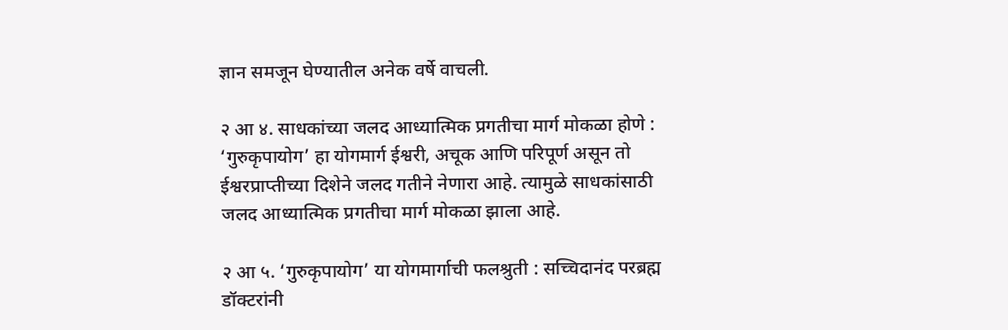ज्ञान समजून घेण्यातील अनेक वर्षे वाचली.

२ आ ४. साधकांच्या जलद आध्यात्मिक प्रगतीचा मार्ग मोकळा होणे : ‘गुरुकृपायोग’ हा योगमार्ग ईश्वरी, अचूक आणि परिपूर्ण असून तो ईश्वरप्राप्तीच्या दिशेने जलद गतीने नेणारा आहे. त्यामुळे साधकांसाठी जलद आध्यात्मिक प्रगतीचा मार्ग मोकळा झाला आहे.

२ आ ५. ‘गुरुकृपायोग’ या योगमार्गाची फलश्रुती : सच्चिदानंद परब्रह्म डॉक्टरांनी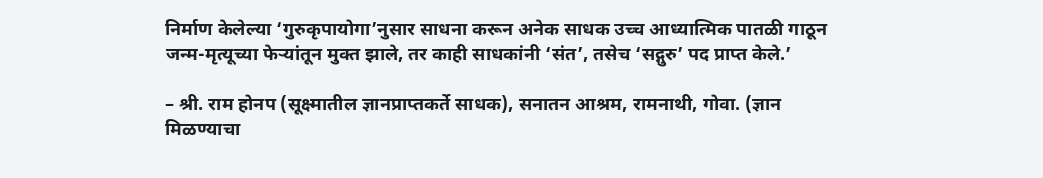निर्माण केलेल्या ‘गुरुकृपायोगा’नुसार साधना करून अनेक साधक उच्च आध्यात्मिक पातळी गाठून जन्म-मृत्यूच्या फेर्‍यांतून मुक्त झाले, तर काही साधकांनी ‘संत’, तसेच ‘सद्गुरु’ पद प्राप्त केले.’

– श्री. राम होनप (सूक्ष्मातील ज्ञानप्राप्तकर्ते साधक), सनातन आश्रम, रामनाथी, गोवा. (ज्ञान मिळण्याचा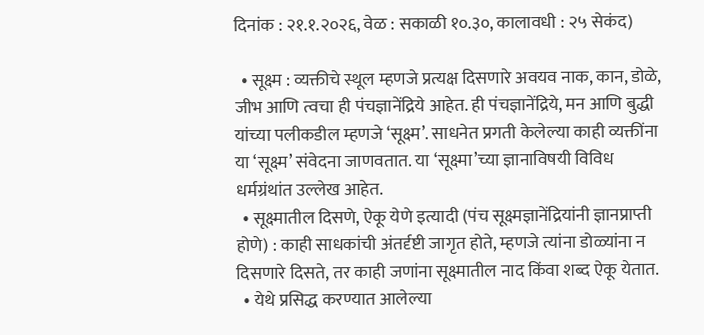दिनांक : २१.१.२०२६, वेळ : सकाळी १०.३०, कालावधी : २५ सेकंद)

  • सूक्ष्म : व्यक्तीचे स्थूल म्हणजे प्रत्यक्ष दिसणारे अवयव नाक, कान, डोळे, जीभ आणि त्वचा ही पंचज्ञानेंद्रिये आहेत. ही पंचज्ञानेंद्रिये, मन आणि बुद्धी यांच्या पलीकडील म्हणजे ‘सूक्ष्म’. साधनेत प्रगती केलेल्या काही व्यक्तींना या ‘सूक्ष्म’ संवेदना जाणवतात. या ‘सूक्ष्मा’च्या ज्ञानाविषयी विविध धर्मग्रंथांत उल्लेख आहेत.
  • सूक्ष्मातील दिसणे, ऐकू येणे इत्यादी (पंच सूक्ष्मज्ञानेंद्रियांनी ज्ञानप्राप्ती होणे) : काही साधकांची अंतर्दृष्टी जागृत होते, म्हणजे त्यांना डोळ्यांना न दिसणारे दिसते, तर काही जणांना सूक्ष्मातील नाद किंवा शब्द ऐकू येतात.
  • येथे प्रसिद्ध करण्यात आलेल्या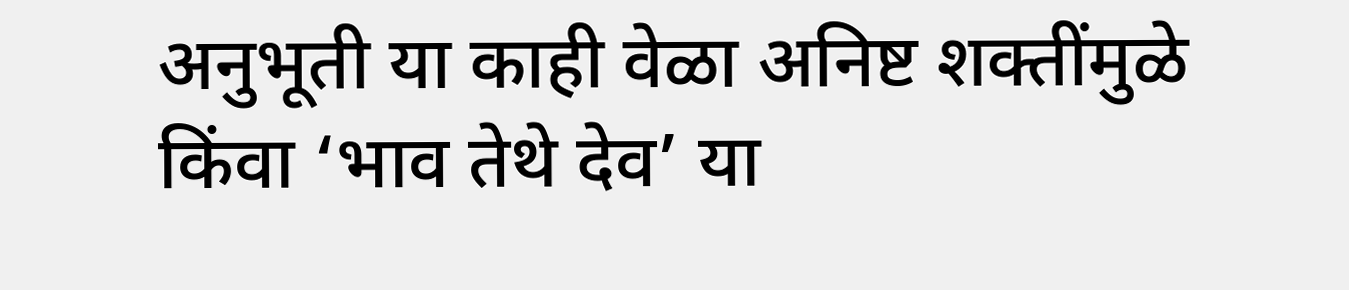अनुभूती या काही वेळा अनिष्ट शक्तींमुळे किंवा ‘भाव तेथे देव’ या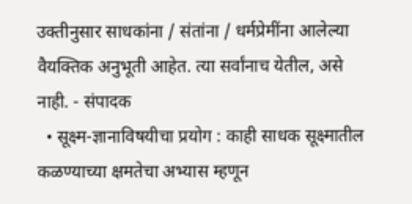उक्तीनुसार साधकांना / संतांना / धर्मप्रेमींना आलेल्या वैयक्तिक अनुभूती आहेत. त्या सर्वांनाच येतील, असे नाही. - संपादक
  • सूक्ष्म-ज्ञानाविषयीचा प्रयोग : काही साधक सूक्ष्मातील कळण्याच्या क्षमतेचा अभ्यास म्हणून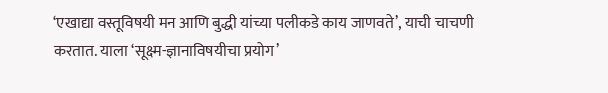‘एखाद्या वस्तूविषयी मन आणि बुद्धी यांच्या पलीकडे काय जाणवते’, याची चाचणी करतात. याला ‘सूक्ष्म-ज्ञानाविषयीचा प्रयोग’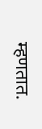म्हणतात.